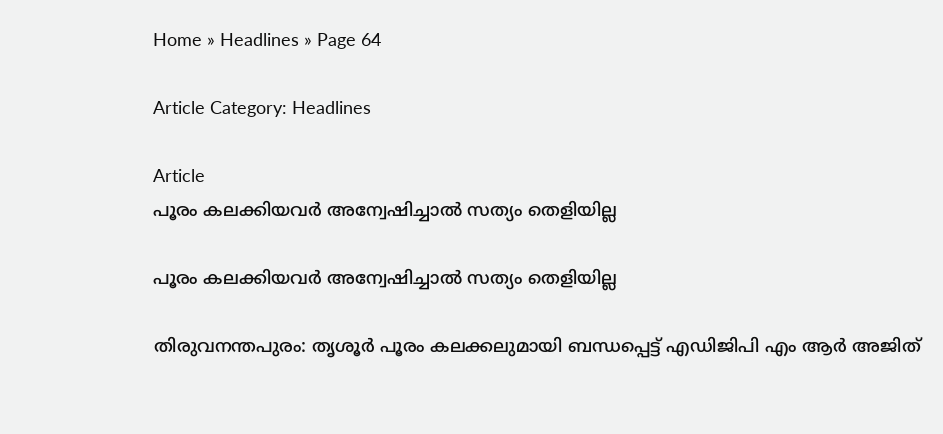Home » Headlines » Page 64

Article Category: Headlines

Article
പൂരം കലക്കിയവർ അന്വേഷിച്ചാൽ സത്യം തെളിയില്ല

പൂരം കലക്കിയവർ അന്വേഷിച്ചാൽ സത്യം തെളിയില്ല

തിരുവനന്തപുരം: തൃശൂര്‍ പൂരം കലക്കലുമായി ബന്ധപ്പെട്ട് എഡിജിപി എം ആർ അജിത്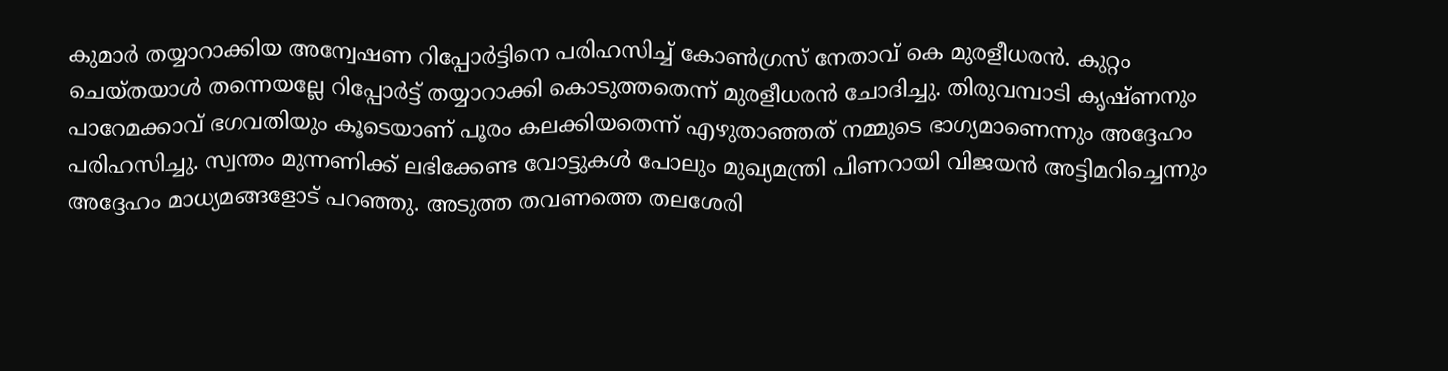കുമാര്‍ തയ്യാറാക്കിയ അന്വേഷണ റിപ്പോര്‍ട്ടിനെ പരിഹസിച്ച് കോണ്‍ഗ്രസ് നേതാവ് കെ മുരളീധരന്‍. കുറ്റം ചെയ്തയാള്‍ തന്നെയല്ലേ റിപ്പോര്‍ട്ട് തയ്യാറാക്കി കൊടുത്തതെന്ന് മുരളീധരന്‍ ചോദിച്ചു. തിരുവമ്പാടി കൃഷ്ണനും പാറേമക്കാവ് ഭഗവതിയും കൂടെയാണ് പൂരം കലക്കിയതെന്ന് എഴുതാഞ്ഞത് നമ്മുടെ ഭാഗ്യമാണെന്നും അദ്ദേഹം പരിഹസിച്ചു. സ്വന്തം മുന്നണിക്ക് ലഭിക്കേണ്ട വോട്ടുകള്‍ പോലും മുഖ്യമന്ത്രി പിണറായി വിജയന്‍ അട്ടിമറിച്ചെന്നും അദ്ദേഹം മാധ്യമങ്ങളോട് പറഞ്ഞു. അടുത്ത തവണത്തെ തലശേരി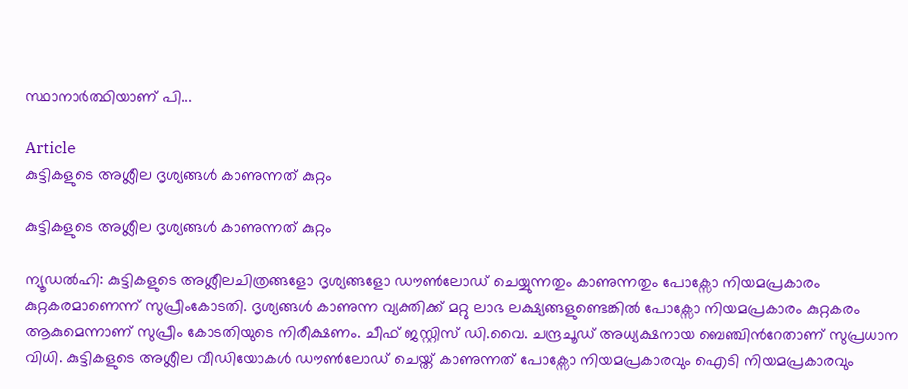സ്ഥാനാര്‍ത്ഥിയാണ് പി...

Article
കുട്ടികളുടെ അശ്ലീല ദൃശ്യങ്ങൾ കാണുന്നത് കുറ്റം

കുട്ടികളുടെ അശ്ലീല ദൃശ്യങ്ങൾ കാണുന്നത് കുറ്റം

ന്യൂഡൽഹി: കുട്ടികളുടെ അശ്ലീലചിത്രങ്ങളോ ദൃശ്യങ്ങളോ ഡൗൺലോഡ് ചെയ്യുന്നതും കാണുന്നതും പോക്സോ നിയമപ്രകാരം കുറ്റകരമാണെന്ന് സുപ്രീംകോടതി. ദൃശ്യങ്ങൾ കാണുന്ന വ്യക്തിക്ക് മറ്റു ലാഭ ലക്ഷ്യങ്ങളുണ്ടെങ്കിൽ പോക്സോ നിയമപ്രകാരം കുറ്റകരം ആകുമെന്നാണ് സുപ്രീം കോടതിയുടെ നിരീക്ഷണം. ചീഫ് ജസ്റ്റിസ് ഡി.വൈ. ചന്ദ്രചൂഡ് അധ്യക്ഷനായ ബെഞ്ചിന്‍റേതാണ് സുപ്രധാന വിധി. കുട്ടികളുടെ അശ്ലീല വീഡിയോകൾ ഡൗൺലോഡ് ചെയ്ത് കാണുന്നത് പോക്സോ നിയമപ്രകാരവും ഐടി നിയമപ്രകാരവും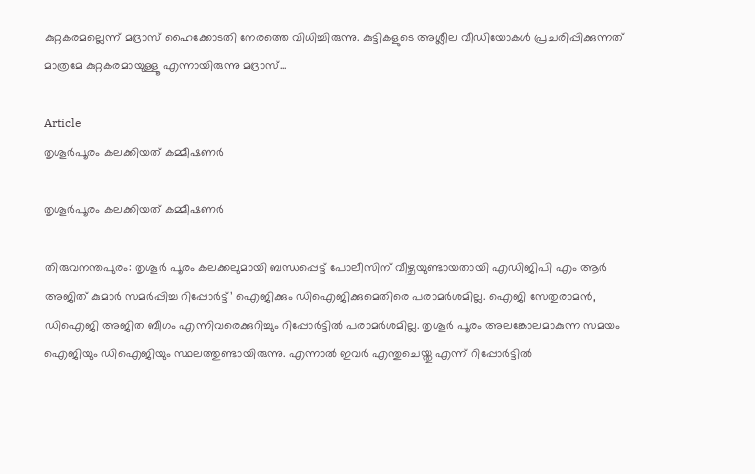കുറ്റകരമല്ലെന്ന് മദ്രാസ് ഹൈക്കോടതി നേരത്തെ വിധിച്ചിരുന്നു. കുട്ടികളുടെ അശ്ലീല വീഡിയോകൾ പ്രചരിപ്പിക്കുന്നത് മാത്രമേ കുറ്റകരമായുള്ളൂ എന്നായിരുന്നു മദ്രാസ്...

Article
തൃശൂർപൂരം കലക്കിയത് കമ്മീഷണർ

തൃശൂർപൂരം കലക്കിയത് കമ്മീഷണർ

തിരുവനന്തപുരം: തൃശൂര്‍ പൂരം കലക്കലുമായി ബന്ധപ്പെട്ട് പോലീസിന് വീഴ്ചയുണ്ടായതായി എഡിജിപി എം ആര്‍ അജിത് കുമാര്‍ സമര്‍പ്പിച്ച റിപ്പോര്‍ട്ട്’ ഐജിക്കും ഡിഐജിക്കുമെതിരെ പരാമർശമില്ല. ഐജി സേതുരാമന്‍, ഡിഐജി അജിത ബീഗം എന്നിവരെക്കുറിച്ചും റിപ്പോര്‍ട്ടില്‍ പരാമര്‍ശമില്ല. തൃശൂര്‍ പൂരം അലങ്കോലമാകുന്ന സമയം ഐജിയും ഡിഐജിയും സ്ഥലത്തുണ്ടായിരുന്നു. എന്നാല്‍ ഇവര്‍ എന്തുചെയ്തു എന്ന് റിപ്പോര്‍ട്ടില്‍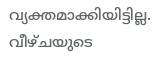വ്യക്തമാക്കിയിട്ടില്ല. വീഴ്ചയുടെ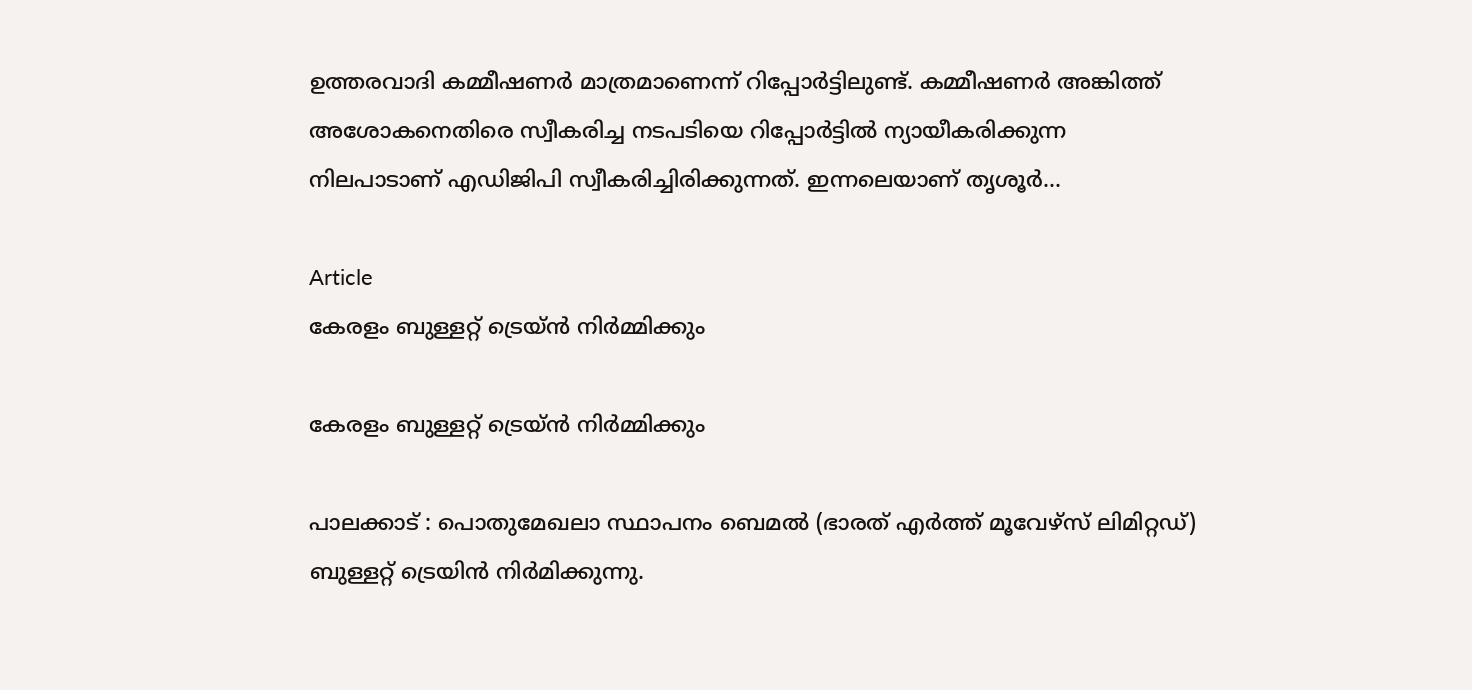ഉത്തരവാദി കമ്മീഷണര്‍ മാത്രമാണെന്ന് റിപ്പോര്‍ട്ടിലുണ്ട്. കമ്മീഷണര്‍ അങ്കിത്ത് അശോകനെതിരെ സ്വീകരിച്ച നടപടിയെ റിപ്പോര്‍ട്ടില്‍ ന്യായീകരിക്കുന്ന നിലപാടാണ് എഡിജിപി സ്വീകരിച്ചിരിക്കുന്നത്. ഇന്നലെയാണ് തൃശൂര്‍...

Article
കേരളം ബുള്ളറ്റ് ട്രെയ്ൻ നിർമ്മിക്കും

കേരളം ബുള്ളറ്റ് ട്രെയ്ൻ നിർമ്മിക്കും

പാലക്കാട്‌ : പൊതുമേഖലാ സ്ഥാപനം ബെമൽ (ഭാരത്‌ എർത്ത്‌ മൂവേഴ്‌സ്‌ ലിമിറ്റഡ്‌) ബുള്ളറ്റ്‌ ട്രെയിൻ നിർമിക്കുന്നു.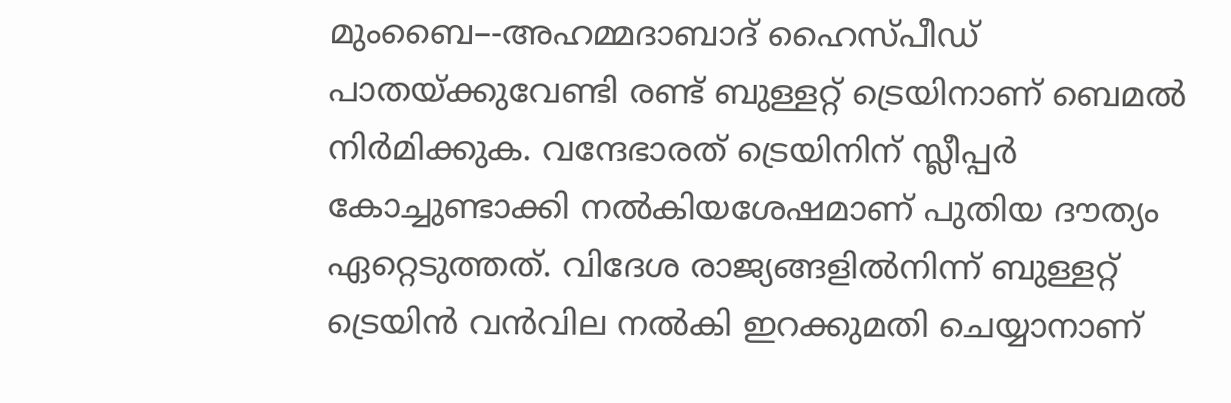മുംബൈ–-അഹമ്മദാബാദ് ഹൈസ്‌പീഡ് പാതയ്‌ക്കുവേണ്ടി രണ്ട് ബുള്ളറ്റ് ട്രെയിനാണ്‌ ബെമൽ നിർമിക്കുക. വന്ദേഭാരത്‌ ട്രെയിനിന്‌ സ്ലീപ്പർ കോച്ചുണ്ടാക്കി നൽകിയശേഷമാണ്‌ പുതിയ ദൗത്യം ഏറ്റെടുത്തത്‌. വിദേശ രാജ്യങ്ങളിൽനിന്ന് ബുള്ളറ്റ് ട്രെയിൻ വൻവില നൽകി ഇറക്കുമതി ചെയ്യാനാണ്‌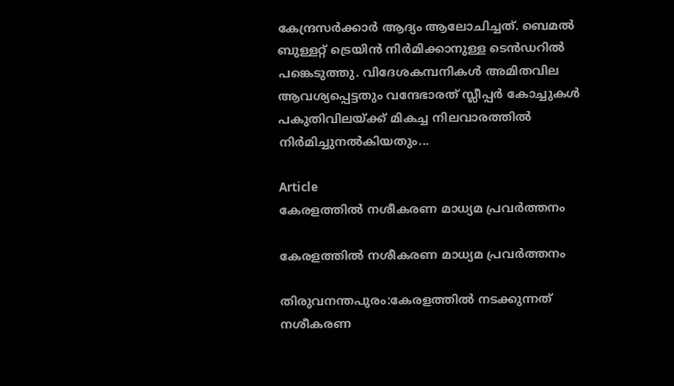കേന്ദ്രസർക്കാർ ആദ്യം ആലോചിച്ചത്. ബെമൽ ബുള്ളറ്റ് ട്രെയിൻ നിർമിക്കാനുള്ള ടെൻഡറിൽ പങ്കെടുത്തു. വിദേശകമ്പനികൾ അമിതവില ആവശ്യപ്പെട്ടതും വന്ദേഭാരത് സ്ലീപ്പർ കോച്ചുകൾ പകുതിവിലയ്‌ക്ക്‌ മികച്ച നിലവാരത്തിൽ നിർമിച്ചുനൽകിയതും...

Article
കേരളത്തിൽ നശീകരണ മാധ്യമ പ്രവർത്തനം

കേരളത്തിൽ നശീകരണ മാധ്യമ പ്രവർത്തനം

തിരുവനന്തപുരം:കേരളത്തിൽ നടക്കുന്നത്‌ നശീകരണ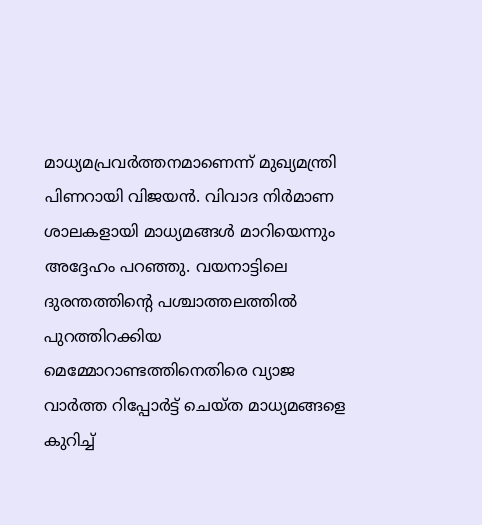മാധ്യമപ്രവർത്തനമാണെന്ന്‌ മുഖ്യമന്ത്രി പിണറായി വിജയൻ. വിവാദ നിർമാണ ശാലകളായി മാധ്യമങ്ങൾ മാറിയെന്നും അദ്ദേഹം പറഞ്ഞു. വയനാട്ടിലെ ദുരന്തത്തിന്റെ പശ്ചാത്തലത്തിൽ പുറത്തിറക്കിയ മെമ്മോറാണ്ടത്തിനെതിരെ വ്യാജ വാർത്ത റിപ്പോർട്ട്‌ ചെയ്ത മാധ്യമങ്ങളെ കുറിച്ച്‌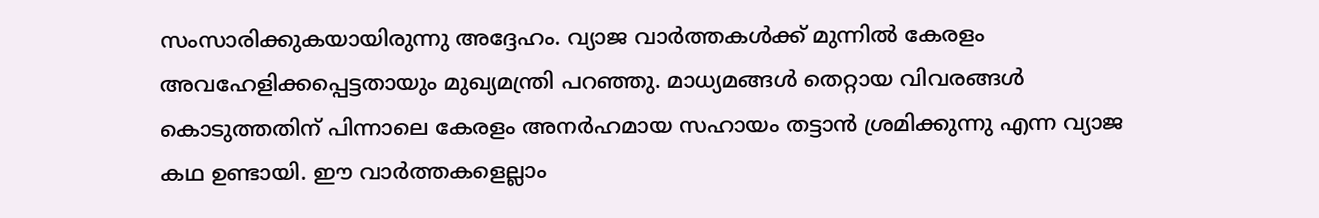സംസാരിക്കുകയായിരുന്നു അദ്ദേഹം. വ്യാജ വാർത്തകൾക്ക്‌ മുന്നിൽ കേരളം അവഹേളിക്കപ്പെട്ടതായും മുഖ്യമന്ത്രി പറഞ്ഞു. മാധ്യമങ്ങൾ തെറ്റായ വിവരങ്ങൾ കൊടുത്തതിന്‌ പിന്നാലെ കേരളം അനർഹമായ സഹായം തട്ടാൻ ശ്രമിക്കുന്നു എന്ന വ്യാജ കഥ ഉണ്ടായി. ഈ വാർത്തകളെല്ലാം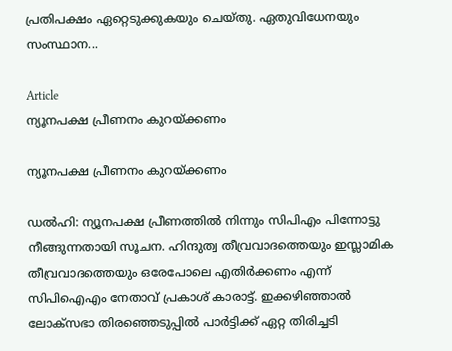പ്രതിപക്ഷം ഏറ്റെടുക്കുകയും ചെയ്തു. ഏതുവിധേനയും സംസ്ഥാന...

Article
ന്യൂനപക്ഷ പ്രീണനം കുറയ്ക്കണം

ന്യൂനപക്ഷ പ്രീണനം കുറയ്ക്കണം

ഡൽഹി: ന്യൂനപക്ഷ പ്രീണത്തിൽ നിന്നും സിപിഎം പിന്നോട്ടു നീങ്ങുന്നതായി സൂചന. ഹിന്ദുത്വ തീവ്രവാദത്തെയും ഇസ്ലാമിക തീവ്രവാദത്തെയും ഒരേപോലെ എതിർക്കണം എന്ന് സിപിഐഎം നേതാവ് പ്രകാശ് കാരാട്ട്. ഇക്കഴിഞ്ഞാൽ ലോക്സഭാ തിരഞ്ഞെടുപ്പിൽ പാർട്ടിക്ക് ഏറ്റ തിരിച്ചടി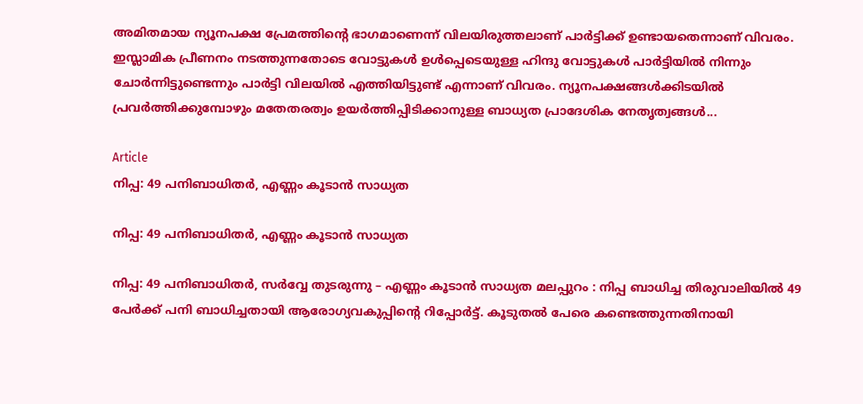അമിതമായ ന്യൂനപക്ഷ പ്രേമത്തിന്റെ ഭാഗമാണെന്ന് വിലയിരുത്തലാണ് പാർട്ടിക്ക് ഉണ്ടായതെന്നാണ് വിവരം. ഇസ്ലാമിക പ്രീണനം നടത്തുന്നതോടെ വോട്ടുകൾ ഉൾപ്പെടെയുള്ള ഹിന്ദു വോട്ടുകൾ പാർട്ടിയിൽ നിന്നും ചോർന്നിട്ടുണ്ടെന്നും പാർട്ടി വിലയിൽ എത്തിയിട്ടുണ്ട് എന്നാണ് വിവരം. ന്യൂനപക്ഷങ്ങൾക്കിടയിൽ പ്രവർത്തിക്കുമ്പോഴും മതേതരത്വം ഉയർത്തിപ്പിടിക്കാനുള്ള ബാധ്യത പ്രാദേശിക നേതൃത്വങ്ങൾ...

Article
നിപ്പ: 49 പനിബാധിതർ, എണ്ണം കൂടാൻ സാധ്യത

നിപ്പ: 49 പനിബാധിതർ, എണ്ണം കൂടാൻ സാധ്യത

നിപ്പ: 49 പനിബാധിതർ, സർവ്വേ തുടരുന്നു – എണ്ണം കൂടാൻ സാധ്യത മലപ്പുറം : നിപ്പ ബാധിച്ച തിരുവാലിയിൽ 49 പേർക്ക് പനി ബാധിച്ചതായി ആരോഗ്യവകുപ്പിന്റെ റിപ്പോർട്ട്. കൂടുതൽ പേരെ കണ്ടെത്തുന്നതിനായി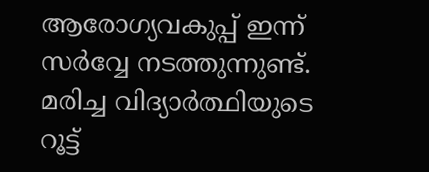ആരോഗ്യവകുപ്പ് ഇന്ന് സർവ്വേ നടത്തുന്നുണ്ട്. മരിച്ച വിദ്യാർത്ഥിയുടെ റൂട്ട്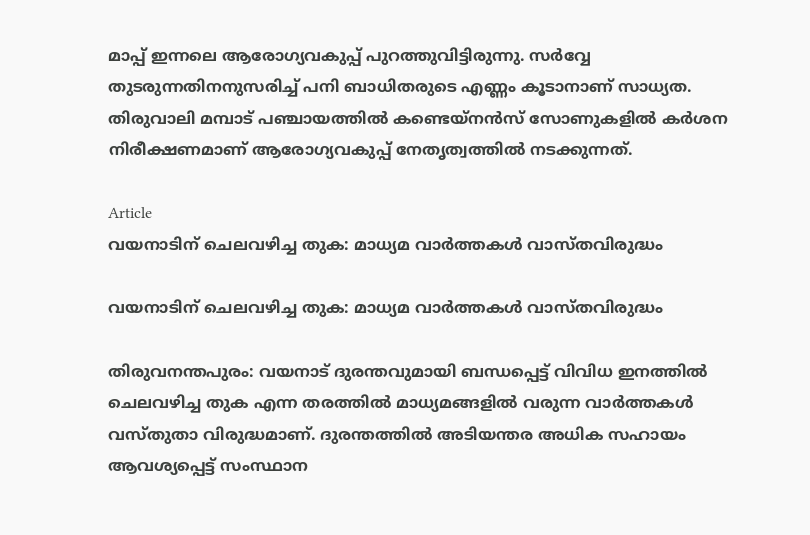മാപ്പ് ഇന്നലെ ആരോഗ്യവകുപ്പ് പുറത്തുവിട്ടിരുന്നു. സർവ്വേ തുടരുന്നതിനനുസരിച്ച് പനി ബാധിതരുടെ എണ്ണം കൂടാനാണ് സാധ്യത. തിരുവാലി മമ്പാട് പഞ്ചായത്തിൽ കണ്ടെയ്നൻസ് സോണുകളിൽ കർശന നിരീക്ഷണമാണ് ആരോഗ്യവകുപ്പ് നേതൃത്വത്തിൽ നടക്കുന്നത്.

Article
വയനാടിന് ചെലവഴിച്ച തുക: മാധ്യമ വാർത്തകൾ വാസ്തവിരുദ്ധം

വയനാടിന് ചെലവഴിച്ച തുക: മാധ്യമ വാർത്തകൾ വാസ്തവിരുദ്ധം

തിരുവനന്തപുരം: വയനാട് ദുരന്തവുമായി ബന്ധപ്പെട്ട് വിവിധ ഇനത്തിൽ ചെലവഴിച്ച തുക എന്ന തരത്തിൽ മാധ്യമങ്ങളിൽ വരുന്ന വാർത്തകൾ വസ്തുതാ വിരുദ്ധമാണ്. ദുരന്തത്തിൽ അടിയന്തര അധിക സഹായം ആവശ്യപ്പെട്ട് സംസ്ഥാന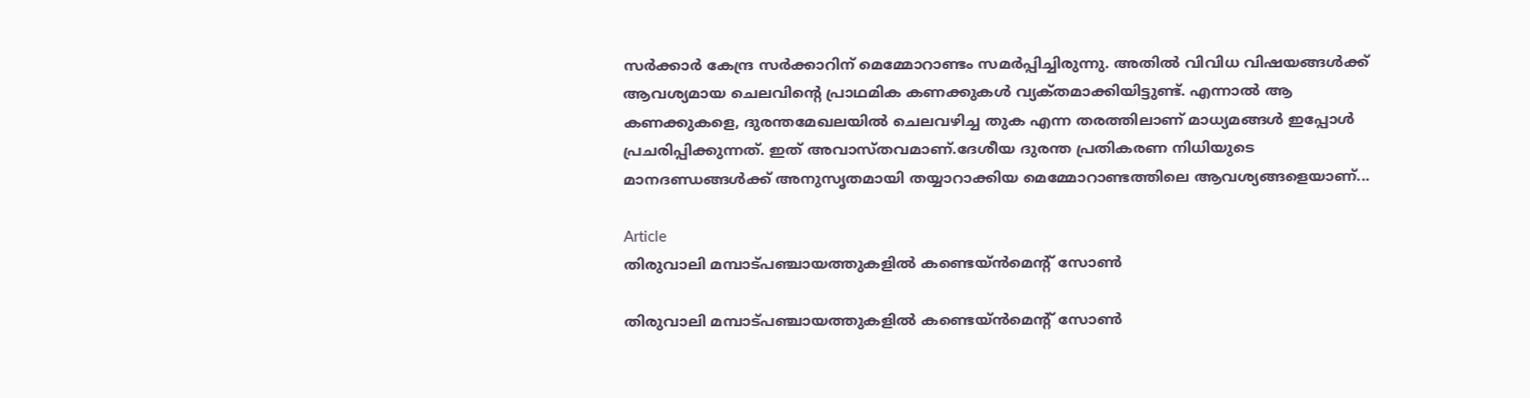സർക്കാർ കേന്ദ്ര സർക്കാറിന് മെമ്മോറാണ്ടം സമർപ്പിച്ചിരുന്നു. അതിൽ വിവിധ വിഷയങ്ങൾക്ക് ആവശ്യമായ ചെലവിന്റെ പ്രാഥമിക കണക്കുകൾ വ്യക്‌തമാക്കിയിട്ടുണ്ട്. എന്നാൽ ആ കണക്കുകളെ, ദുരന്തമേഖലയിൽ ചെലവഴിച്ച തുക എന്ന തരത്തിലാണ് മാധ്യമങ്ങൾ ഇപ്പോൾ പ്രചരിപ്പിക്കുന്നത്. ഇത് അവാസ്തവമാണ്.ദേശീയ ദുരന്ത പ്രതികരണ നിധിയുടെ മാനദണ്ഡങ്ങൾക്ക് അനുസൃതമായി തയ്യാറാക്കിയ മെമ്മോറാണ്ടത്തിലെ ആവശ്യങ്ങളെയാണ്...

Article
തിരുവാലി മമ്പാട്പഞ്ചായത്തുകളിൽ കണ്ടെയ്ൻമെന്റ്‌ സോൺ

തിരുവാലി മമ്പാട്പഞ്ചായത്തുകളിൽ കണ്ടെയ്ൻമെന്റ്‌ സോൺ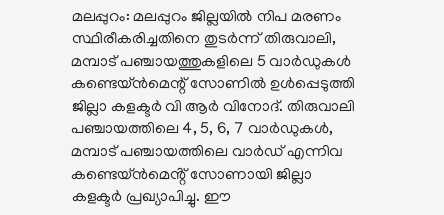മലപ്പുറം: മലപ്പുറം ജില്ലയിൽ നിപ മരണം സ്ഥിരീകരിച്ചതിനെ തുടർന്ന് തിരുവാലി, മമ്പാട് പഞ്ചായത്തുകളിലെ 5 വാർഡുകൾ കണ്ടെയ്ൻമെന്റ്‌ സോണിൽ ഉൾപ്പെടുത്തി ജില്ലാ കളക്ടർ വി ആർ വിനോദ്. തിരുവാലി പഞ്ചായത്തിലെ 4, 5, 6, 7 വാർഡുകൾ, മമ്പാട് പഞ്ചായത്തിലെ വാർഡ് എന്നിവ കണ്ടെയ്ൻമെൻ്റ് സോണായി ജില്ലാ കളക്ടർ പ്രഖ്യാപിച്ചു. ഈ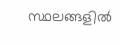സ്ഥലങ്ങളിൽ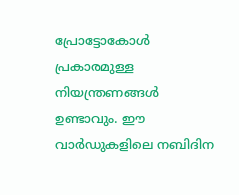പ്രോട്ടോകോൾ പ്രകാരമുള്ള നിയന്ത്രണങ്ങൾ ഉണ്ടാവും. ഈ വാർഡുകളിലെ നബിദിന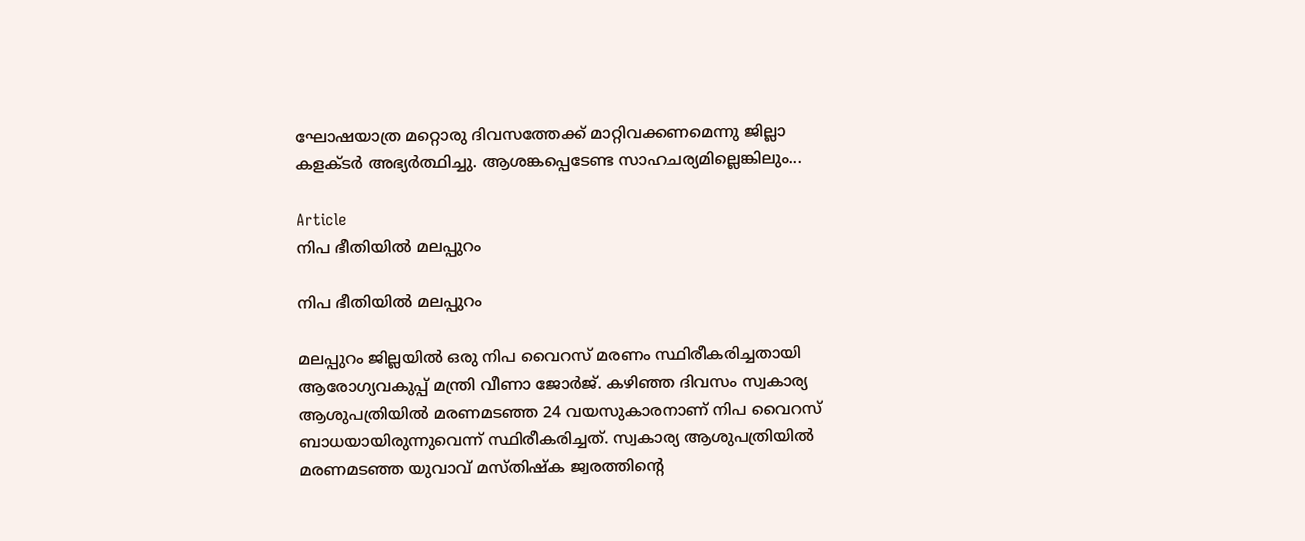ഘോഷയാത്ര മറ്റൊരു ദിവസത്തേക്ക് മാറ്റിവക്കണമെന്നു ജില്ലാ കളക്ടർ അഭ്യർത്ഥിച്ചു. ആശങ്കപ്പെടേണ്ട സാഹചര്യമില്ലെങ്കിലും...

Article
നിപ ഭീതിയിൽ മലപ്പുറം

നിപ ഭീതിയിൽ മലപ്പുറം

മലപ്പുറം ജില്ലയില്‍ ഒരു നിപ വൈറസ് മരണം സ്ഥിരീകരിച്ചതായി ആരോഗ്യവകുപ്പ് മന്ത്രി വീണാ ജോര്‍ജ്. കഴിഞ്ഞ ദിവസം സ്വകാര്യ ആശുപത്രിയില്‍ മരണമടഞ്ഞ 24 വയസുകാരനാണ് നിപ വൈറസ് ബാധയായിരുന്നുവെന്ന് സ്ഥിരീകരിച്ചത്. സ്വകാര്യ ആശുപത്രിയില്‍ മരണമടഞ്ഞ യുവാവ് മസ്തിഷ്‌ക ജ്വരത്തിന്റെ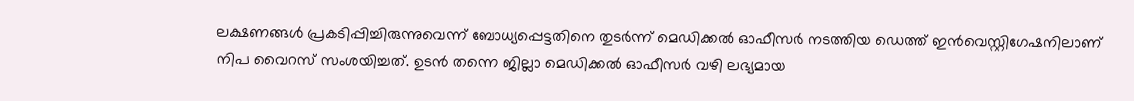ലക്ഷണങ്ങള്‍ പ്രകടിപ്പിച്ചിരുന്നുവെന്ന് ബോധ്യപ്പെട്ടതിനെ തുടര്‍ന്ന് മെഡിക്കല്‍ ഓഫീസര്‍ നടത്തിയ ഡെത്ത് ഇന്‍വെസ്റ്റിഗേഷനിലാണ് നിപ വൈറസ് സംശയിച്ചത്. ഉടന്‍ തന്നെ ജില്ലാ മെഡിക്കല്‍ ഓഫീസര്‍ വഴി ലഭ്യമായ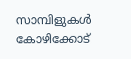സാമ്പിളുകള്‍ കോഴിക്കോട്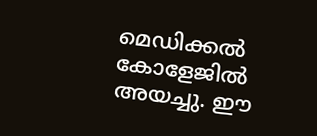മെഡിക്കല്‍ കോളേജില്‍ അയച്ചു. ഈ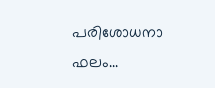പരിശോധനാ ഫലം...